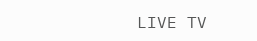LIVE TV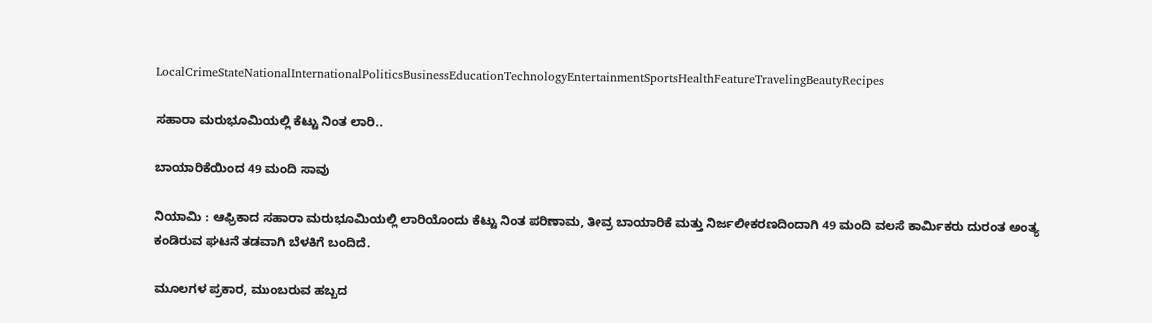LocalCrimeStateNationalInternationalPoliticsBusinessEducationTechnologyEntertainmentSportsHealthFeatureTravelingBeautyRecipes

ಸಹಾರಾ ಮರುಭೂಮಿಯಲ್ಲಿ ಕೆಟ್ಟು ನಿಂತ ಲಾರಿ..

ಬಾಯಾರಿಕೆಯಿಂದ 49 ಮಂದಿ ಸಾವು

ನಿಯಾಮಿ : ಆಫ್ರಿಕಾದ ಸಹಾರಾ ಮರುಭೂಮಿಯಲ್ಲಿ ಲಾರಿಯೊಂದು ಕೆಟ್ಟು ನಿಂತ ಪರಿಣಾಮ, ತೀವ್ರ ಬಾಯಾರಿಕೆ ಮತ್ತು ನಿರ್ಜಲೀಕರಣದಿಂದಾಗಿ 49 ಮಂದಿ ವಲಸೆ ಕಾರ್ಮಿಕರು ದುರಂತ ಅಂತ್ಯ ಕಂಡಿರುವ ಘಟನೆ ತಡವಾಗಿ ಬೆಳಕಿಗೆ ಬಂದಿದೆ.

ಮೂಲಗಳ ಪ್ರಕಾರ, ಮುಂಬರುವ ಹಬ್ಬದ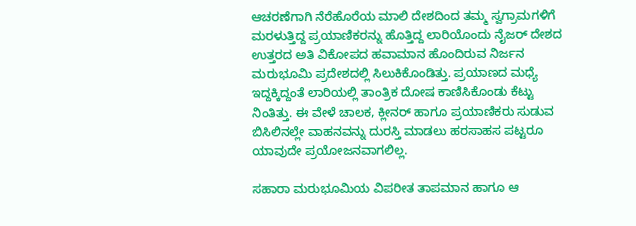ಆಚರಣೆಗಾಗಿ ನೆರೆಹೊರೆಯ ಮಾಲಿ ದೇಶದಿಂದ ತಮ್ಮ ಸ್ವಗ್ರಾಮಗಳಿಗೆ ಮರಳುತ್ತಿದ್ದ ಪ್ರಯಾಣಿಕರನ್ನು ಹೊತ್ತಿದ್ದ ಲಾರಿಯೊಂದು ನೈಜರ್ ದೇಶದ ಉತ್ತರದ ಅತಿ ವಿಕೋಪದ ಹವಾಮಾನ ಹೊಂದಿರುವ ನಿರ್ಜನ ಮರುಭೂಮಿ ಪ್ರದೇಶದಲ್ಲಿ ಸಿಲುಕಿಕೊಂಡಿತ್ತು. ಪ್ರಯಾಣದ ಮಧ್ಯೆ ಇದ್ದಕ್ಕಿದ್ದಂತೆ ಲಾರಿಯಲ್ಲಿ ತಾಂತ್ರಿಕ ದೋಷ ಕಾಣಿಸಿಕೊಂಡು ಕೆಟ್ಟು ನಿಂತಿತ್ತು. ಈ ವೇಳೆ ಚಾಲಕ, ಕ್ಲೀನರ್ ಹಾಗೂ ಪ್ರಯಾಣಿಕರು ಸುಡುವ ಬಿಸಿಲಿನಲ್ಲೇ ವಾಹನವನ್ನು ದುರಸ್ತಿ ಮಾಡಲು ಹರಸಾಹಸ ಪಟ್ಟರೂ ಯಾವುದೇ ಪ್ರಯೋಜನವಾಗಲಿಲ್ಲ.

ಸಹಾರಾ ಮರುಭೂಮಿಯ ವಿಪರೀತ ತಾಪಮಾನ ಹಾಗೂ ಆ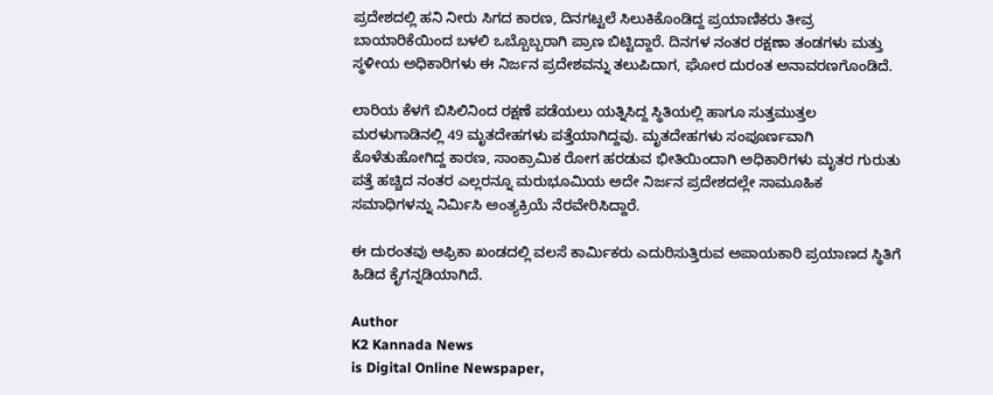ಪ್ರದೇಶದಲ್ಲಿ ಹನಿ ನೀರು ಸಿಗದ ಕಾರಣ, ದಿನಗಟ್ಟಲೆ ಸಿಲುಕಿಕೊಂಡಿದ್ದ ಪ್ರಯಾಣಿಕರು ತೀವ್ರ ಬಾಯಾರಿಕೆಯಿಂದ ಬಳಲಿ ಒಬ್ಬೊಬ್ಬರಾಗಿ ಪ್ರಾಣ ಬಿಟ್ಟಿದ್ದಾರೆ. ದಿನಗಳ ನಂತರ ರಕ್ಷಣಾ ತಂಡಗಳು ಮತ್ತು ಸ್ಥಳೀಯ ಅಧಿಕಾರಿಗಳು ಈ ನಿರ್ಜನ ಪ್ರದೇಶವನ್ನು ತಲುಪಿದಾಗ, ಘೋರ ದುರಂತ ಅನಾವರಣಗೊಂಡಿದೆ.

ಲಾರಿಯ ಕೆಳಗೆ ಬಿಸಿಲಿನಿಂದ ರಕ್ಷಣೆ ಪಡೆಯಲು ಯತ್ನಿಸಿದ್ದ ಸ್ಥಿತಿಯಲ್ಲಿ ಹಾಗೂ ಸುತ್ತಮುತ್ತಲ ಮರಳುಗಾಡಿನಲ್ಲಿ 49 ಮೃತದೇಹಗಳು ಪತ್ತೆಯಾಗಿದ್ದವು. ಮೃತದೇಹಗಳು ಸಂಪೂರ್ಣವಾಗಿ ಕೊಳೆತುಹೋಗಿದ್ದ ಕಾರಣ, ಸಾಂಕ್ರಾಮಿಕ ರೋಗ ಹರಡುವ ಭೀತಿಯಿಂದಾಗಿ ಅಧಿಕಾರಿಗಳು ಮೃತರ ಗುರುತು ಪತ್ತೆ ಹಚ್ಚಿದ ನಂತರ ಎಲ್ಲರನ್ನೂ ಮರುಭೂಮಿಯ ಅದೇ ನಿರ್ಜನ ಪ್ರದೇಶದಲ್ಲೇ ಸಾಮೂಹಿಕ ಸಮಾಧಿಗಳನ್ನು ನಿರ್ಮಿಸಿ ಅಂತ್ಯಕ್ರಿಯೆ ನೆರವೇರಿಸಿದ್ದಾರೆ.

ಈ ದುರಂತವು ಆಫ್ರಿಕಾ ಖಂಡದಲ್ಲಿ ವಲಸೆ ಕಾರ್ಮಿಕರು ಎದುರಿಸುತ್ತಿರುವ ಅಪಾಯಕಾರಿ ಪ್ರಯಾಣದ ಸ್ಥಿತಿಗೆ ಹಿಡಿದ ಕೈಗನ್ನಡಿಯಾಗಿದೆ.

Author
K2 Kannada News
is Digital Online Newspaper,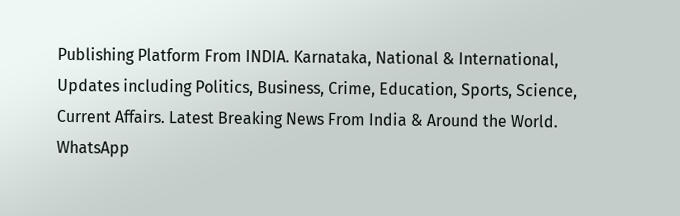Publishing Platform From INDIA. Karnataka, National & International, Updates including Politics, Business, Crime, Education, Sports, Science, Current Affairs. Latest Breaking News From India & Around the World.
WhatsApp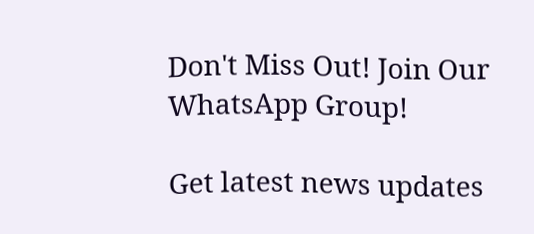Don't Miss Out! Join Our WhatsApp Group!

Get latest news updates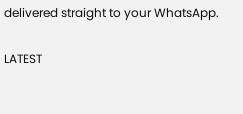delivered straight to your WhatsApp.

LATEST